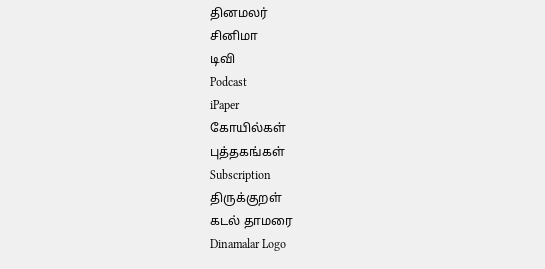தினமலர்
சினிமா
டிவி
Podcast
iPaper
கோயில்கள்
புத்தகங்கள்
Subscription
திருக்குறள்
கடல் தாமரை
Dinamalar Logo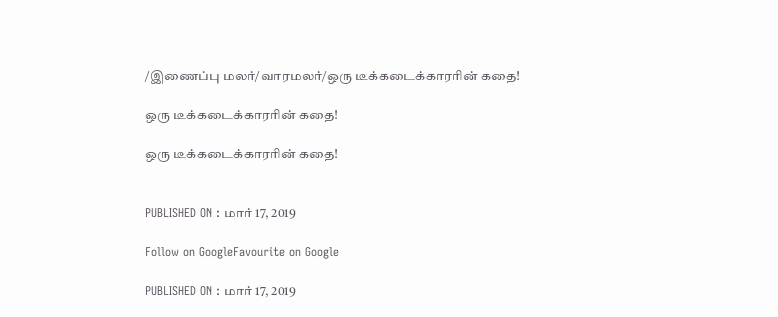/இணைப்பு மலர்/வாரமலர்/ஒரு டீக்கடைக்காரரின் கதை!

ஒரு டீக்கடைக்காரரின் கதை!

ஒரு டீக்கடைக்காரரின் கதை!


PUBLISHED ON : மார் 17, 2019

Follow on GoogleFavourite on Google

PUBLISHED ON : மார் 17, 2019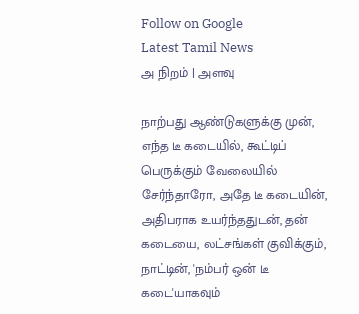Follow on Google
Latest Tamil News
அ நிறம் | அளவு

நாற்பது ஆண்டுகளுக்கு முன், எந்த டீ கடையில், கூட்டிப் பெருக்கும் வேலையில் சேர்ந்தாரோ, அதே டீ கடையின், அதிபராக உயர்ந்ததுடன், தன் கடையை, லட்சங்கள் குவிக்கும், நாட்டின், 'நம்பர் ஒன் டீ கடை'யாகவும்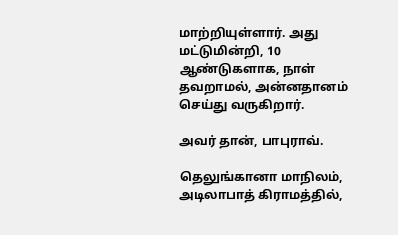மாற்றியுள்ளார். அது மட்டுமின்றி, 10 ஆண்டுகளாக, நாள் தவறாமல், அன்னதானம் செய்து வருகிறார்.

அவர் தான், பாபுராவ்.

தெலுங்கானா மாநிலம், அடிலாபாத் கிராமத்தில்,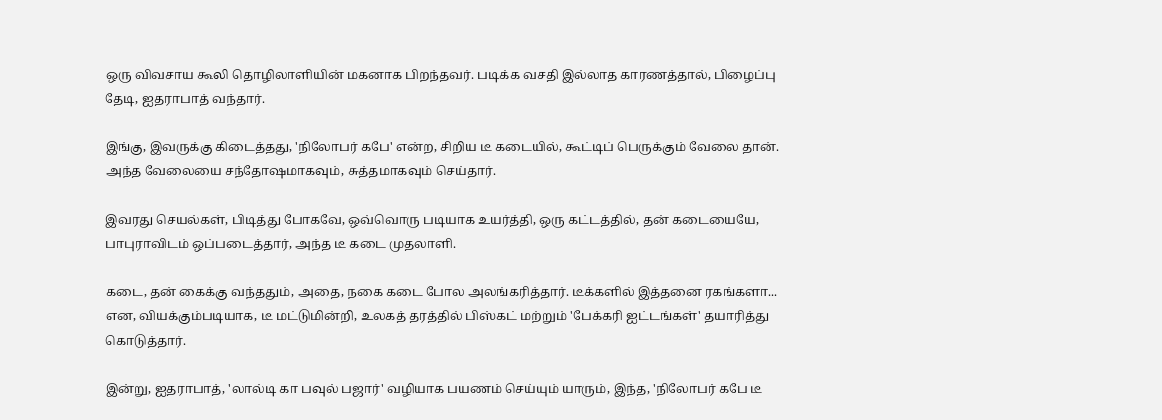ஒரு விவசாய கூலி தொழிலாளியின் மகனாக பிறந்தவர். படிக்க வசதி இல்லாத காரணத்தால், பிழைப்பு தேடி, ஐதராபாத் வந்தார்.

இங்கு, இவருக்கு கிடைத்தது, 'நிலோபர் கபே' என்ற, சிறிய டீ கடையில், கூட்டிப் பெருக்கும் வேலை தான். அந்த வேலையை சந்தோஷமாகவும், சுத்தமாகவும் செய்தார்.

இவரது செயல்கள், பிடித்து போகவே, ஒவ்வொரு படியாக உயர்த்தி, ஒரு கட்டத்தில், தன் கடையையே, பாபுராவிடம் ஒப்படைத்தார், அந்த டீ கடை முதலாளி.

கடை, தன் கைக்கு வந்ததும், அதை, நகை கடை போல அலங்கரித்தார். டீக்களில் இத்தனை ரகங்களா... என, வியக்கும்படியாக, டீ மட்டுமின்றி, உலகத் தரத்தில் பிஸ்கட் மற்றும் 'பேக்கரி ஐட்டங்கள்' தயாரித்து கொடுத்தார்.

இன்று, ஐதராபாத், 'லால்டி கா பவுல் பஜார்' வழியாக பயணம் செய்யும் யாரும், இந்த, 'நிலோபர் கபே டீ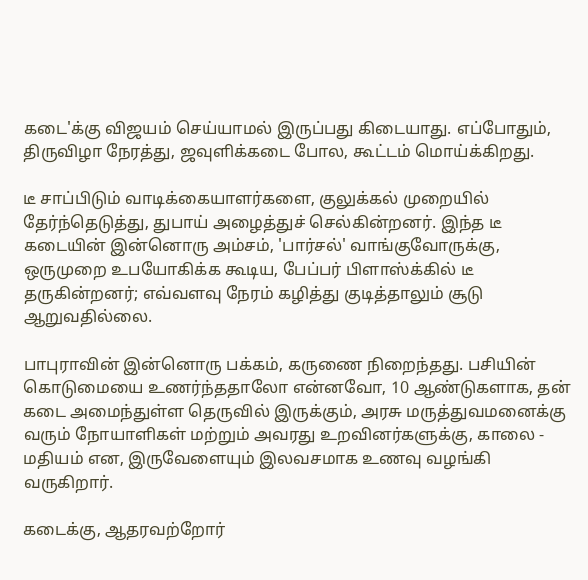கடை'க்கு விஜயம் செய்யாமல் இருப்பது கிடையாது. எப்போதும், திருவிழா நேரத்து, ஜவுளிக்கடை போல, கூட்டம் மொய்க்கிறது.

டீ சாப்பிடும் வாடிக்கையாளர்களை, குலுக்கல் முறையில் தேர்ந்தெடுத்து, துபாய் அழைத்துச் செல்கின்றனர். இந்த டீ கடையின் இன்னொரு அம்சம், 'பார்சல்' வாங்குவோருக்கு, ஒருமுறை உபயோகிக்க கூடிய, பேப்பர் பிளாஸ்க்கில் டீ தருகின்றனர்; எவ்வளவு நேரம் கழித்து குடித்தாலும் சூடு ஆறுவதில்லை.

பாபுராவின் இன்னொரு பக்கம், கருணை நிறைந்தது. பசியின் கொடுமையை உணர்ந்ததாலோ என்னவோ, 10 ஆண்டுகளாக, தன் கடை அமைந்துள்ள தெருவில் இருக்கும், அரசு மருத்துவமனைக்கு வரும் நோயாளிகள் மற்றும் அவரது உறவினர்களுக்கு, காலை - மதியம் என, இருவேளையும் இலவசமாக உணவு வழங்கி வருகிறார்.

கடைக்கு, ஆதரவற்றோர்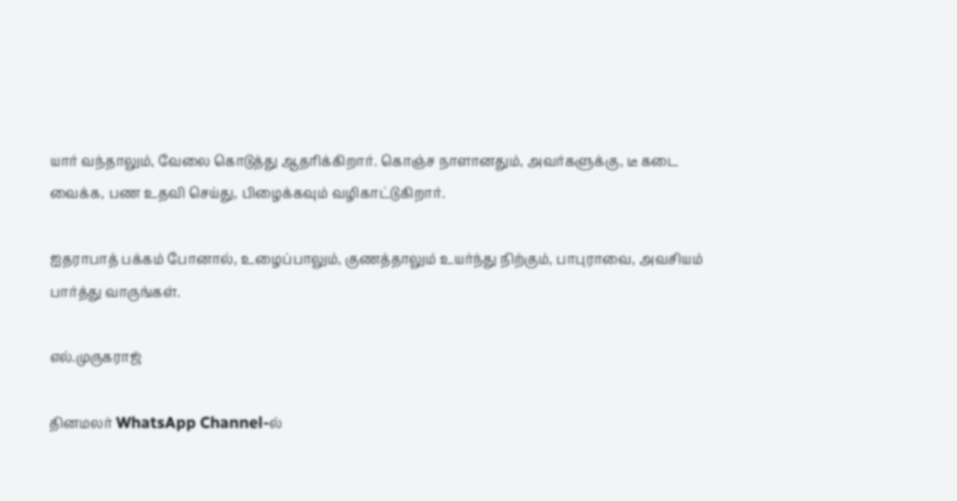யார் வந்தாலும், வேலை கொடுத்து ஆதரிக்கிறார். கொஞ்ச நாளானதும், அவர்களுக்கு, டீ கடை வைக்க, பண உதவி செய்து, பிழைக்கவும் வழிகாட்டுகிறார்.

ஐதராபாத் பக்கம் போனால், உழைப்பாலும், குணத்தாலும் உயர்ந்து நிற்கும், பாபுராவை, அவசியம் பார்த்து வாருங்கள்.

எல்.முருகராஜ்

தினமலர் WhatsApp Channel-ல்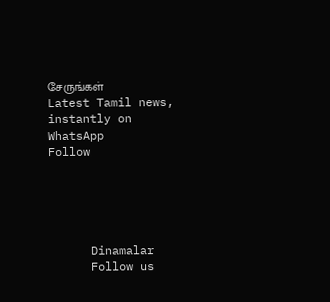சேருங்கள்
Latest Tamil news, instantly on WhatsApp
Follow





      Dinamalar
      Follow us